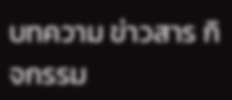บทความ ข่าวสาร กิจกรรม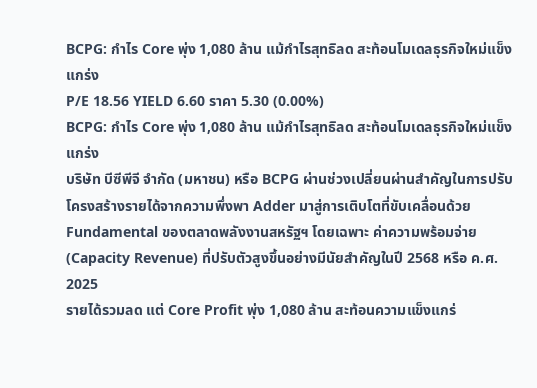BCPG: กำไร Core พุ่ง 1,080 ล้าน แม้กำไรสุทธิลด สะท้อนโมเดลธุรกิจใหม่แข็งแกร่ง
P/E 18.56 YIELD 6.60 ราคา 5.30 (0.00%)
BCPG: กำไร Core พุ่ง 1,080 ล้าน แม้กำไรสุทธิลด สะท้อนโมเดลธุรกิจใหม่แข็งแกร่ง
บริษัท บีซีพีจี จำกัด (มหาชน) หรือ BCPG ผ่านช่วงเปลี่ยนผ่านสำคัญในการปรับโครงสร้างรายได้จากความพึ่งพา Adder มาสู่การเติบโตที่ขับเคลื่อนด้วย Fundamental ของตลาดพลังงานสหรัฐฯ โดยเฉพาะ ค่าความพร้อมจ่าย (Capacity Revenue) ที่ปรับตัวสูงขึ้นอย่างมีนัยสำคัญในปี 2568 หรือ ค.ศ. 2025
รายได้รวมลด แต่ Core Profit พุ่ง 1,080 ล้าน สะท้อนความแข็งแกร่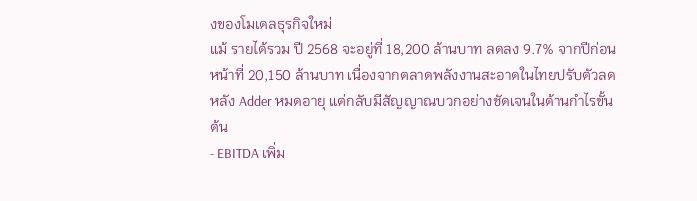งของโมเดลธุรกิจใหม่
แม้ รายได้รวม ปี 2568 จะอยู่ที่ 18,200 ล้านบาท ลดลง 9.7% จากปีก่อนหน้าที่ 20,150 ล้านบาท เนื่องจากตลาดพลังงานสะอาดในไทยปรับตัวลดหลัง Adder หมดอายุ แต่กลับมีสัญญาณบวกอย่างชัดเจนในด้านกำไรขั้นต้น
- EBITDA เพิ่ม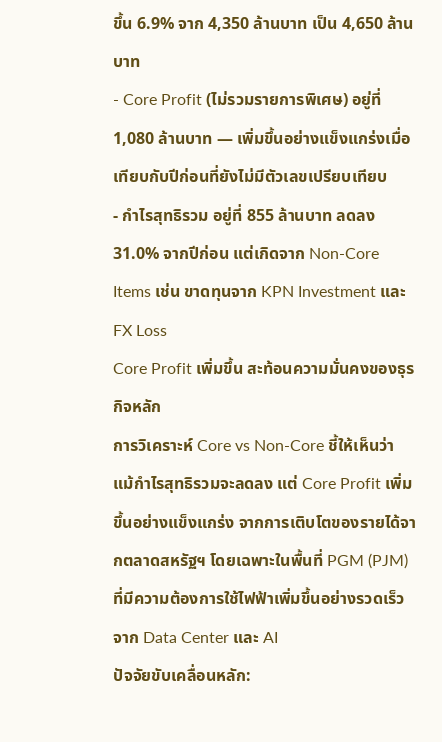ขึ้น 6.9% จาก 4,350 ล้านบาท เป็น 4,650 ล้านบาท
- Core Profit (ไม่รวมรายการพิเศษ) อยู่ที่ 1,080 ล้านบาท — เพิ่มขึ้นอย่างแข็งแกร่งเมื่อเทียบกับปีก่อนที่ยังไม่มีตัวเลขเปรียบเทียบ
- กำไรสุทธิรวม อยู่ที่ 855 ล้านบาท ลดลง 31.0% จากปีก่อน แต่เกิดจาก Non-Core Items เช่น ขาดทุนจาก KPN Investment และ FX Loss
Core Profit เพิ่มขึ้น สะท้อนความมั่นคงของธุรกิจหลัก
การวิเคราะห์ Core vs Non-Core ชี้ให้เห็นว่า แม้กำไรสุทธิรวมจะลดลง แต่ Core Profit เพิ่มขึ้นอย่างแข็งแกร่ง จากการเติบโตของรายได้จากตลาดสหรัฐฯ โดยเฉพาะในพื้นที่ PGM (PJM) ที่มีความต้องการใช้ไฟฟ้าเพิ่มขึ้นอย่างรวดเร็วจาก Data Center และ AI
ปัจจัยขับเคลื่อนหลัก: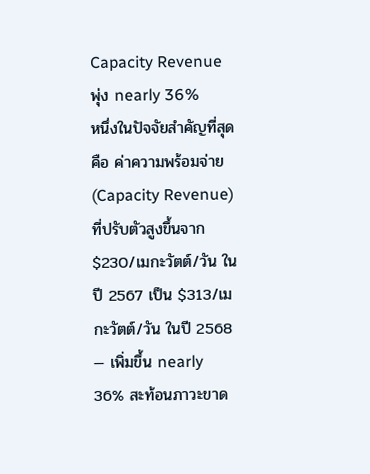Capacity Revenue พุ่ง nearly 36%
หนึ่งในปัจจัยสำคัญที่สุดคือ ค่าความพร้อมจ่าย (Capacity Revenue) ที่ปรับตัวสูงขึ้นจาก $230/เมกะวัตต์/วัน ในปี 2567 เป็น $313/เมกะวัตต์/วัน ในปี 2568 — เพิ่มขึ้น nearly 36% สะท้อนภาวะขาด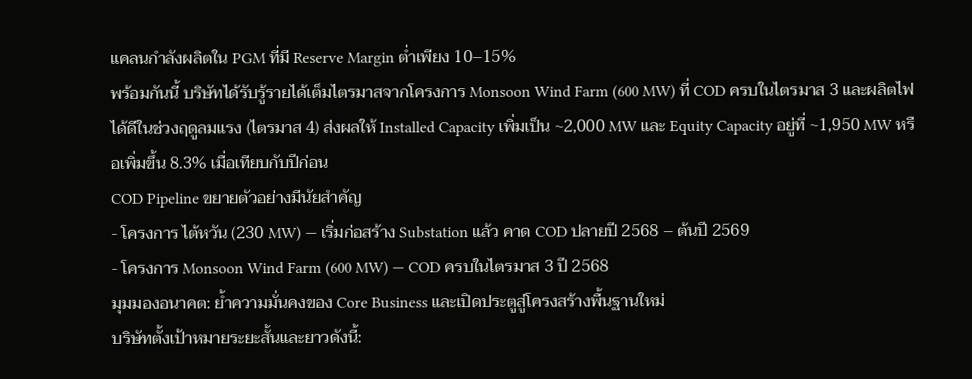แคลนกำลังผลิตใน PGM ที่มี Reserve Margin ต่ำเพียง 10–15%
พร้อมกันนี้ บริษัทได้รับรู้รายได้เต็มไตรมาสจากโครงการ Monsoon Wind Farm (600 MW) ที่ COD ครบในไตรมาส 3 และผลิตไฟได้ดีในช่วงฤดูลมแรง (ไตรมาส 4) ส่งผลให้ Installed Capacity เพิ่มเป็น ~2,000 MW และ Equity Capacity อยู่ที่ ~1,950 MW หรือเพิ่มขึ้น 8.3% เมื่อเทียบกับปีก่อน
COD Pipeline ขยายตัวอย่างมีนัยสำคัญ
- โครงการ ไต้หวัน (230 MW) — เริ่มก่อสร้าง Substation แล้ว คาด COD ปลายปี 2568 – ต้นปี 2569
- โครงการ Monsoon Wind Farm (600 MW) — COD ครบในไตรมาส 3 ปี 2568
มุมมองอนาคต: ย้ำความมั่นคงของ Core Business และเปิดประตูสู่โครงสร้างพื้นฐานใหม่
บริษัทตั้งเป้าหมายระยะสั้นและยาวดังนี้: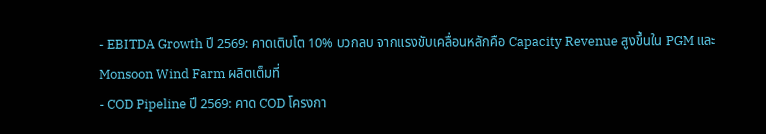- EBITDA Growth ปี 2569: คาดเติบโต 10% บวกลบ จากแรงขับเคลื่อนหลักคือ Capacity Revenue สูงขึ้นใน PGM และ Monsoon Wind Farm ผลิตเต็มที่
- COD Pipeline ปี 2569: คาด COD โครงกา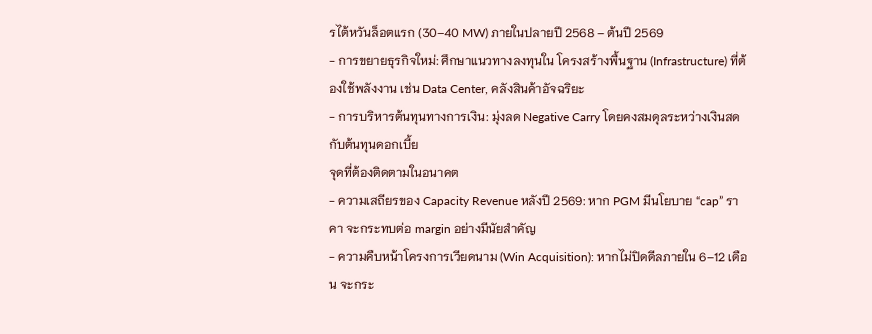รไต้หวันล็อตแรก (30–40 MW) ภายในปลายปี 2568 – ต้นปี 2569
- การขยายธุรกิจใหม่: ศึกษาแนวทางลงทุนใน โครงสร้างพื้นฐาน (Infrastructure) ที่ต้องใช้พลังงาน เช่น Data Center, คลังสินค้าอัจฉริยะ
- การบริหารต้นทุนทางการเงิน: มุ่งลด Negative Carry โดยคงสมดุลระหว่างเงินสดกับต้นทุนดอกเบี้ย
จุดที่ต้องติดตามในอนาคต
- ความเสถียรของ Capacity Revenue หลังปี 2569: หาก PGM มีนโยบาย “cap” ราคา จะกระทบต่อ margin อย่างมีนัยสำคัญ
- ความคืบหน้าโครงการเวียดนาม (Win Acquisition): หากไม่ปิดดีลภายใน 6–12 เดือน จะกระ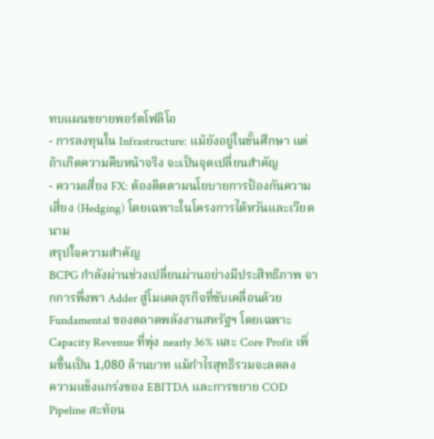ทบแผนขยายพอร์ตโฟลิโอ
- การลงทุนใน Infrastructure: แม้ยังอยู่ในขั้นศึกษา แต่ถ้าเกิดความคืบหน้าจริง จะเป็นจุดเปลี่ยนสำคัญ
- ความเสี่ยง FX: ต้องติดตามนโยบายการป้องกันความเสี่ยง (Hedging) โดยเฉพาะในโครงการไต้หวันและเวียดนาม
สรุปใจความสำคัญ
BCPG กำลังผ่านช่วงเปลี่ยนผ่านอย่างมีประสิทธิภาพ จากการพึ่งพา Adder สู่โมเดลธุรกิจที่ขับเคลื่อนด้วย Fundamental ของตลาดพลังงานสหรัฐฯ โดยเฉพาะ Capacity Revenue ที่พุ่ง nearly 36% และ Core Profit เพิ่มขึ้นเป็น 1,080 ล้านบาท แม้กำไรสุทธิรวมจะลดลง
ความแข็งแกร่งของ EBITDA และการขยาย COD Pipeline สะท้อน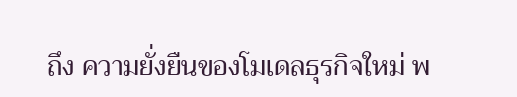ถึง ความยั่งยืนของโมเดลธุรกิจใหม่ พ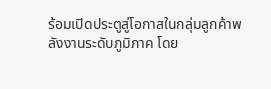ร้อมเปิดประตูสู่โอกาสในกลุ่มลูกค้าพลังงานระดับภูมิภาค โดย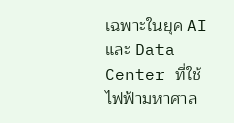เฉพาะในยุค AI และ Data Center ที่ใช้ไฟฟ้ามหาศาล